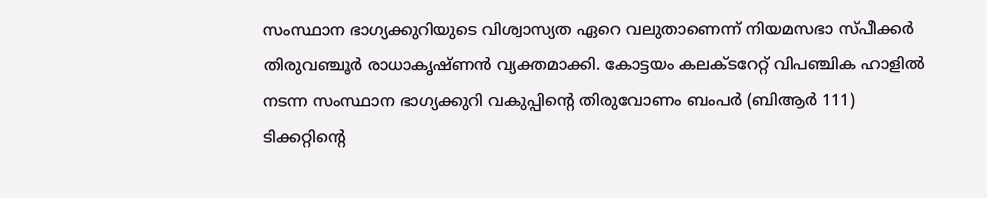സംസ്ഥാന ഭാഗ്യക്കുറിയുടെ വിശ്വാസ്യത ഏറെ വലുതാണെന്ന് നിയമസഭാ സ്പീക്കർ തിരുവഞ്ചൂർ രാധാകൃഷ്ണൻ വ്യക്തമാക്കി. കോട്ടയം കലക്ടറേറ്റ് വിപഞ്ചിക ഹാളിൽ നടന്ന സംസ്ഥാന ഭാഗ്യക്കുറി വകുപ്പിന്റെ തിരുവോണം ബംപർ (ബിആർ 111) ടിക്കറ്റിന്റെ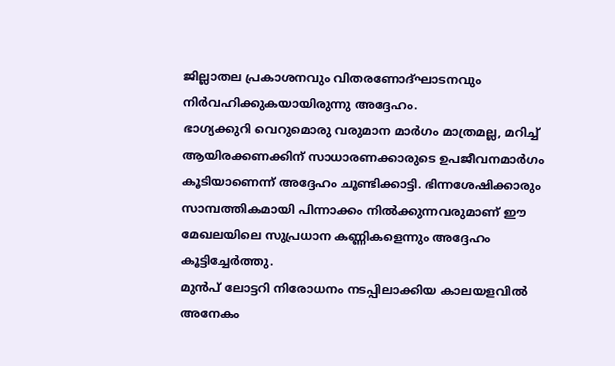ജില്ലാതല പ്രകാശനവും വിതരണോദ്ഘാടനവും നിർവഹിക്കുകയായിരുന്നു അദ്ദേഹം.
ഭാഗ്യക്കുറി വെറുമൊരു വരുമാന മാർഗം മാത്രമല്ല, മറിച്ച് ആയിരക്കണക്കിന് സാധാരണക്കാരുടെ ഉപജീവനമാർഗം കൂടിയാണെന്ന് അദ്ദേഹം ചൂണ്ടിക്കാട്ടി. ഭിന്നശേഷിക്കാരും സാമ്പത്തികമായി പിന്നാക്കം നിൽക്കുന്നവരുമാണ് ഈ മേഖലയിലെ സുപ്രധാന കണ്ണികളെന്നും അദ്ദേഹം കൂട്ടിച്ചേർത്തു.
മുൻപ് ലോട്ടറി നിരോധനം നടപ്പിലാക്കിയ കാലയളവിൽ അനേകം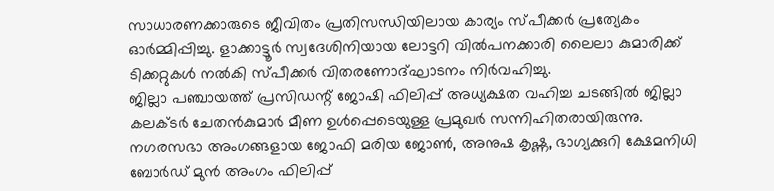സാധാരണക്കാരുടെ ജീവിതം പ്രതിസന്ധിയിലായ കാര്യം സ്പീക്കർ പ്രത്യേകം ഓർമ്മിപ്പിച്ചു. ളാക്കാട്ടൂർ സ്വദേശിനിയായ ലോട്ടറി വിൽപനക്കാരി ലൈലാ കുമാരിക്ക് ടിക്കറ്റുകൾ നൽകി സ്പീക്കർ വിതരണോദ്ഘാടനം നിർവഹിച്ചു.
ജില്ലാ പഞ്ചായത്ത് പ്രസിഡന്റ് ജോഷി ഫിലിപ്പ് അധ്യക്ഷത വഹിച്ച ചടങ്ങിൽ ജില്ലാ കലക്ടർ ചേതൻകുമാർ മീണ ഉൾപ്പെടെയുള്ള പ്രമുഖർ സന്നിഹിതരായിരുന്നു. നഗരസഭാ അംഗങ്ങളായ ജോഫി മരിയ ജോൺ, അനുഷ കൃഷ്ണ, ഭാഗ്യക്കുറി ക്ഷേമനിധി ബോർഡ് മുൻ അംഗം ഫിലിപ്പ്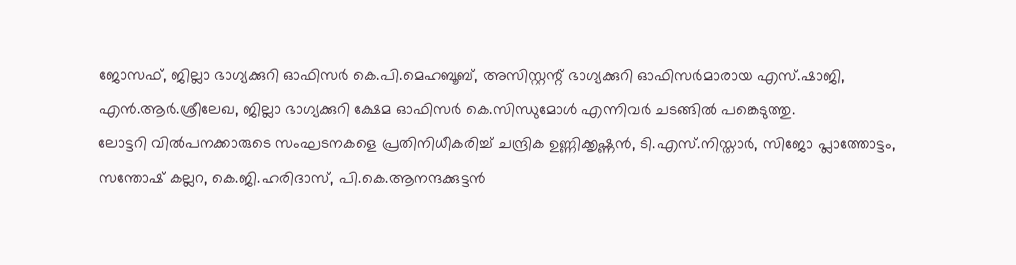ജോസഫ്, ജില്ലാ ഭാഗ്യക്കുറി ഓഫിസർ കെ.പി.മെഹബൂബ്, അസിസ്റ്റന്റ് ഭാഗ്യക്കുറി ഓഫിസർമാരായ എസ്.ഷാജി, എൻ.ആർ.ശ്രീലേഖ, ജില്ലാ ഭാഗ്യക്കുറി ക്ഷേമ ഓഫിസർ കെ.സിന്ധുമോൾ എന്നിവർ ചടങ്ങിൽ പങ്കെടുത്തു.
ലോട്ടറി വിൽപനക്കാരുടെ സംഘടനകളെ പ്രതിനിധീകരിച്ച് ചന്ദ്രിക ഉണ്ണിക്കൃഷ്ണൻ, ടി.എസ്.നിസ്താർ, സിജോ പ്ലാത്തോട്ടം, സന്തോഷ് കല്ലറ, കെ.ജി.ഹരിദാസ്, പി.കെ.ആനന്ദക്കുട്ടൻ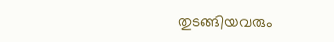തുടങ്ങിയവരും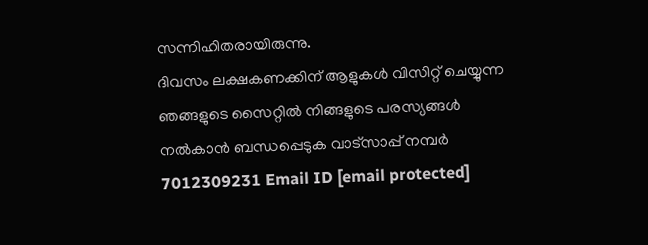സന്നിഹിതരായിരുന്നു.
ദിവസം ലക്ഷകണക്കിന് ആളുകൾ വിസിറ്റ് ചെയ്യുന്ന ഞങ്ങളുടെ സൈറ്റിൽ നിങ്ങളുടെ പരസ്യങ്ങൾ നൽകാൻ ബന്ധപ്പെടുക വാട്സാപ്പ് നമ്പർ 7012309231 Email ID [email protected]